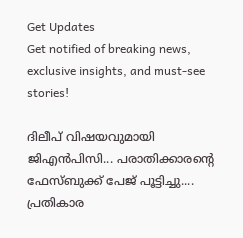Get Updates
Get notified of breaking news, exclusive insights, and must-see stories!

ദിലീപ് വിഷയവുമായി ജിഎന്‍പിസി... പരാതിക്കാരന്റെ ഫേസ്ബുക്ക് പേജ് പൂട്ടിച്ചു.... പ്രതികാര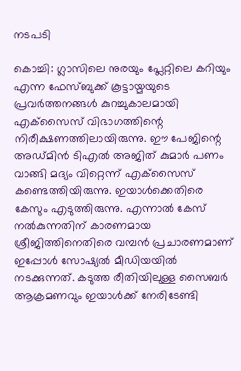നടപടി

കൊച്ചി: ഗ്ലാസിലെ നുരയും പ്ലേറ്റിലെ കറിയും എന്ന ഫേസ്ബുക്ക് കൂട്ടായ്മയുടെ പ്രവര്‍ത്തനങ്ങള്‍ കുറച്ചുകാലമായി എക്‌സൈസ് വിഭാഗത്തിന്റെ നിരീക്ഷണത്തിലായിരുന്നു. ഈ പേജിന്റെ അഡ്മിന്‍ ടിഎല്‍ അജിത് കുമാര്‍ പണം വാങ്ങി മദ്യം വിറ്റെന്ന് എക്‌സൈസ് കണ്ടെത്തിയിരുന്നു. ഇയാള്‍ക്കെതിരെ കേസും എടുത്തിരുന്നു. എന്നാല്‍ കേസ് നല്‍കുന്നതിന് കാരണമായ ശ്രീജിത്തിനെതിരെ വമ്പന്‍ പ്രചാരണമാണ് ഇപ്പോള്‍ സോഷ്യല്‍ മീഡിയയില്‍ നടക്കുന്നത്. കടുത്ത രീതിയിലുള്ള സൈബര്‍ ആക്രമണവും ഇയാള്‍ക്ക് നേരിടേണ്ടി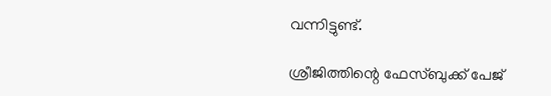വന്നിട്ടുണ്ട്.

ശ്രീജിത്തിന്റെ ഫേസ്ബുക്ക് പേജ്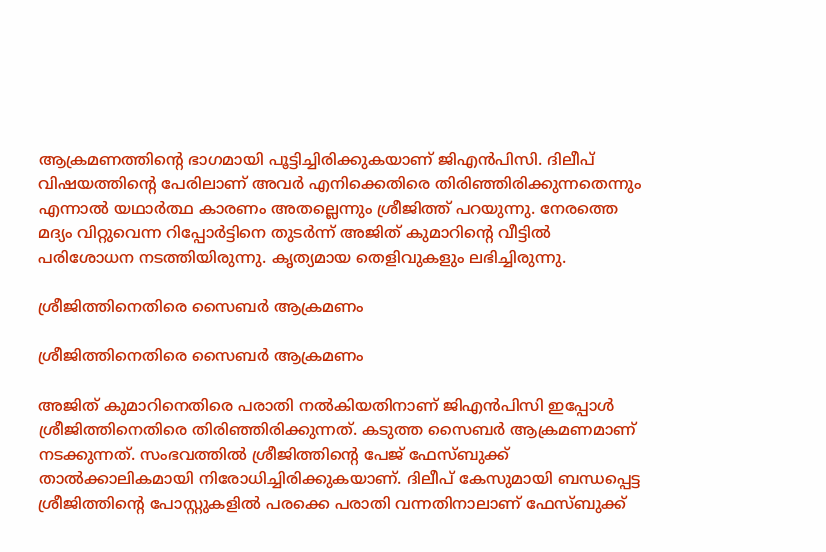ആക്രമണത്തിന്റെ ഭാഗമായി പൂട്ടിച്ചിരിക്കുകയാണ് ജിഎന്‍പിസി. ദിലീപ് വിഷയത്തിന്റെ പേരിലാണ് അവര്‍ എനിക്കെതിരെ തിരിഞ്ഞിരിക്കുന്നതെന്നും എന്നാല്‍ യഥാര്‍ത്ഥ കാരണം അതല്ലെന്നും ശ്രീജിത്ത് പറയുന്നു. നേരത്തെ മദ്യം വിറ്റുവെന്ന റിപ്പോര്‍ട്ടിനെ തുടര്‍ന്ന് അജിത് കുമാറിന്റെ വീട്ടില്‍ പരിശോധന നടത്തിയിരുന്നു. കൃത്യമായ തെളിവുകളും ലഭിച്ചിരുന്നു.

ശ്രീജിത്തിനെതിരെ സൈബര്‍ ആക്രമണം

ശ്രീജിത്തിനെതിരെ സൈബര്‍ ആക്രമണം

അജിത് കുമാറിനെതിരെ പരാതി നല്‍കിയതിനാണ് ജിഎന്‍പിസി ഇപ്പോള്‍ ശ്രീജിത്തിനെതിരെ തിരിഞ്ഞിരിക്കുന്നത്. കടുത്ത സൈബര്‍ ആക്രമണമാണ് നടക്കുന്നത്. സംഭവത്തില്‍ ശ്രീജിത്തിന്റെ പേജ് ഫേസ്ബുക്ക് താല്‍ക്കാലികമായി നിരോധിച്ചിരിക്കുകയാണ്. ദിലീപ് കേസുമായി ബന്ധപ്പെട്ട ശ്രീജിത്തിന്റെ പോസ്റ്റുകളില്‍ പരക്കെ പരാതി വന്നതിനാലാണ് ഫേസ്ബുക്ക്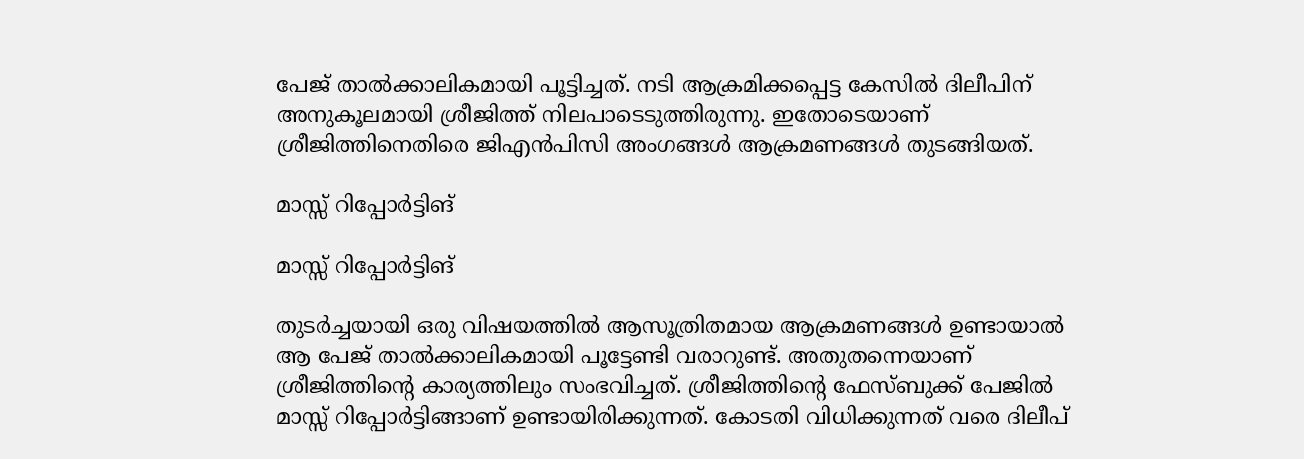പേജ് താല്‍ക്കാലികമായി പൂട്ടിച്ചത്. നടി ആക്രമിക്കപ്പെട്ട കേസില്‍ ദിലീപിന് അനുകൂലമായി ശ്രീജിത്ത് നിലപാടെടുത്തിരുന്നു. ഇതോടെയാണ് ശ്രീജിത്തിനെതിരെ ജിഎന്‍പിസി അംഗങ്ങള്‍ ആക്രമണങ്ങള്‍ തുടങ്ങിയത്.

മാസ്സ് റിപ്പോര്‍ട്ടിങ്

മാസ്സ് റിപ്പോര്‍ട്ടിങ്

തുടര്‍ച്ചയായി ഒരു വിഷയത്തില്‍ ആസൂത്രിതമായ ആക്രമണങ്ങള്‍ ഉണ്ടായാല്‍ ആ പേജ് താല്‍ക്കാലികമായി പൂട്ടേണ്ടി വരാറുണ്ട്. അതുതന്നെയാണ് ശ്രീജിത്തിന്റെ കാര്യത്തിലും സംഭവിച്ചത്. ശ്രീജിത്തിന്റെ ഫേസ്ബുക്ക് പേജില്‍ മാസ്സ് റിപ്പോര്‍ട്ടിങ്ങാണ് ഉണ്ടായിരിക്കുന്നത്. കോടതി വിധിക്കുന്നത് വരെ ദിലീപ്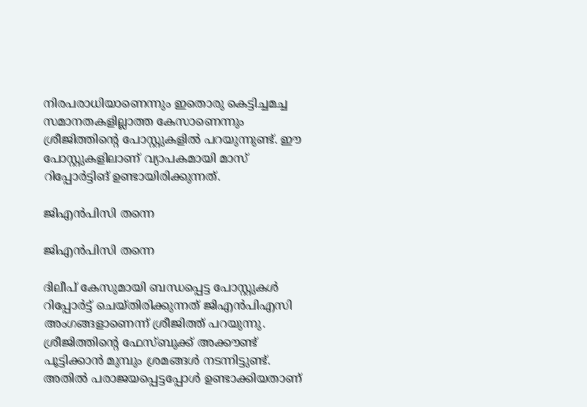നിരപരാധിയാണെന്നും ഇതൊരു കെട്ടിച്ചമച്ച സമാനതകളില്ലാത്ത കേസാണെന്നും ശ്രീജിത്തിന്റെ പോസ്റ്റുകളില്‍ പറയുന്നുണ്ട്. ഈ പോസ്റ്റുകളിലാണ് വ്യാപകമായി മാസ് റിപ്പോര്‍ട്ടിങ് ഉണ്ടായിരിക്കുന്നത്.

ജിഎന്‍പിസി തന്നെ

ജിഎന്‍പിസി തന്നെ

ദിലീപ് കേസുമായി ബന്ധപ്പെട്ട പോസ്റ്റുകള്‍ റിപ്പോര്‍ട്ട് ചെയ്തിരിക്കുന്നത് ജിഎന്‍പിഎസി അംഗങ്ങളാണെന്ന് ശ്രീജിത്ത് പറയുന്നു. ശ്രീജിത്തിന്റെ ഫേസ്ബുക്ക് അക്കൗണ്ട് പൂട്ടിക്കാന്‍ മുമ്പും ശ്രമങ്ങള്‍ നടന്നിട്ടുണ്ട്. അതില്‍ പരാജയപ്പെട്ടപ്പോള്‍ ഉണ്ടാക്കിയതാണ്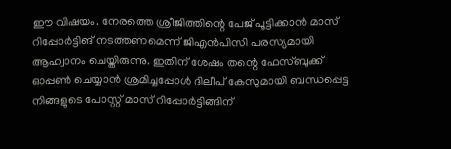ഈ വിഷയം. നേരത്തെ ശ്രീജിത്തിന്റെ പേജ് പൂട്ടിക്കാന്‍ മാസ് റിപ്പോര്‍ട്ടിങ് നടത്തണമെന്ന് ജിഎന്‍പിസി പരസ്യമായി ആഹ്വാനം ചെയ്തിരുന്നു. ഇതിന് ശേഷം തന്റെ ഫേസ്ബുക്ക് ഓപ്പണ്‍ ചെയ്യാന്‍ ശ്രമിച്ചപ്പോള്‍ ദിലീപ് കേസുമായി ബന്ധപ്പെട്ട നിങ്ങളുടെ പോസ്റ്റ് മാസ് റിപ്പോര്‍ട്ടിങ്ങിന്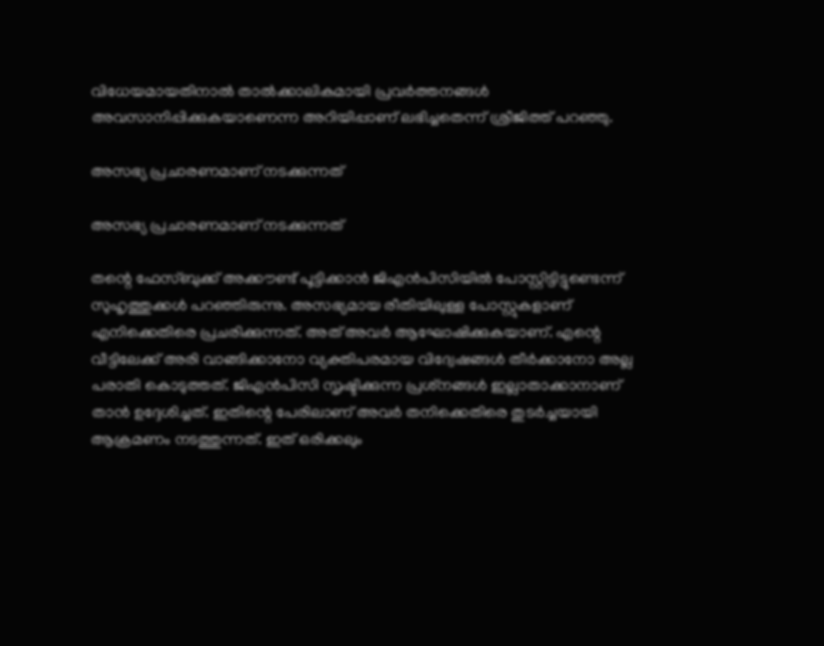വിധേയമായതിനാല്‍ താല്‍ക്കാലികമായി പ്രവര്‍ത്തനങ്ങള്‍ അവസാനിപ്പിക്കുകയാണെന്ന അറിയിപ്പാണ് ലഭിച്ചതെന്ന് ശ്രീജിത്ത് പറഞ്ഞു.

അസഭ്യ പ്രചാരണമാണ് നടക്കുന്നത്

അസഭ്യ പ്രചാരണമാണ് നടക്കുന്നത്

തന്റെ ഫേസ്ബുക്ക് അക്കൗണ്ട് പൂട്ടിക്കാന്‍ ജിഎന്‍പിസിയില്‍ പോസ്റ്റിട്ടിട്ടുണ്ടെന്ന് സുഹൃത്തുക്കള്‍ പറഞ്ഞിരുന്നു. അസഭ്യമായ രീതിയിലുള്ള പോസ്റ്റുകളാണ് എനിക്കെതിരെ പ്രചരിക്കുന്നത്. അത് അവര്‍ ആഘോഷിക്കുകയാണ്. എന്റെ വീട്ടിലേക്ക് അരി വാങ്ങിക്കാനോ വ്യക്തിപരമായ വിദ്വേഷങ്ങള്‍ തീര്‍ക്കാനോ അല്ല പരാതി കൊടുത്തത്. ജിഎന്‍പിസി സൃഷ്ടിക്കുന്ന പ്രശ്‌നങ്ങള്‍ ഇല്ലാതാക്കാനാണ് താന്‍ ഉദ്ദേശിച്ചത്. ഇതിന്റെ പേരിലാണ് അവര്‍ തനിക്കെതിരെ തുടര്‍ച്ചയായി ആക്രമണം നടത്തുന്നത്. ഇത് ഒരിക്കലും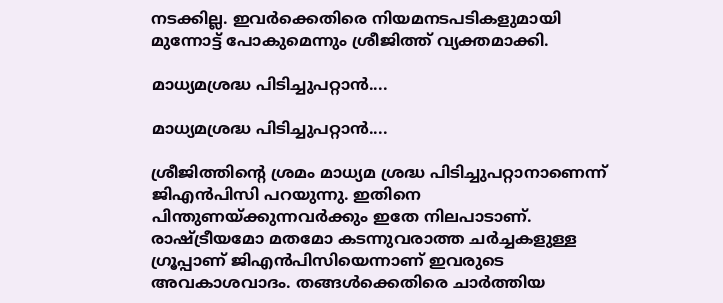നടക്കില്ല. ഇവര്‍ക്കെതിരെ നിയമനടപടികളുമായി മുന്നോട്ട് പോകുമെന്നും ശ്രീജിത്ത് വ്യക്തമാക്കി.

മാധ്യമശ്രദ്ധ പിടിച്ചുപറ്റാന്‍....

മാധ്യമശ്രദ്ധ പിടിച്ചുപറ്റാന്‍....

ശ്രീജിത്തിന്റെ ശ്രമം മാധ്യമ ശ്രദ്ധ പിടിച്ചുപറ്റാനാണെന്ന് ജിഎന്‍പിസി പറയുന്നു. ഇതിനെ പിന്തുണയ്ക്കുന്നവര്‍ക്കും ഇതേ നിലപാടാണ്. രാഷ്ട്രീയമോ മതമോ കടന്നുവരാത്ത ചര്‍ച്ചകളുള്ള ഗ്രൂപ്പാണ് ജിഎന്‍പിസിയെന്നാണ് ഇവരുടെ അവകാശവാദം. തങ്ങള്‍ക്കെതിരെ ചാര്‍ത്തിയ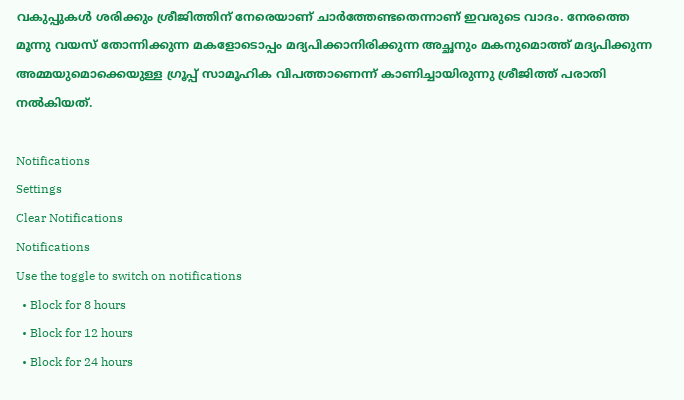വകുപ്പുകള്‍ ശരിക്കും ശ്രീജിത്തിന് നേരെയാണ് ചാര്‍ത്തേണ്ടതെന്നാണ് ഇവരുടെ വാദം. നേരത്തെ മൂന്നു വയസ് തോന്നിക്കുന്ന മകളോടൊപ്പം മദ്യപിക്കാനിരിക്കുന്ന അച്ഛനും മകനുമൊത്ത് മദ്യപിക്കുന്ന അമ്മയുമൊക്കെയുള്ള ഗ്രൂപ്പ് സാമൂഹിക വിപത്താണെന്ന് കാണിച്ചായിരുന്നു ശ്രീജിത്ത് പരാതി നല്‍കിയത്.

Notifications
Settings
Clear Notifications
Notifications
Use the toggle to switch on notifications
  • Block for 8 hours
  • Block for 12 hours
  • Block for 24 hours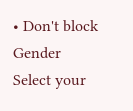• Don't block
Gender
Select your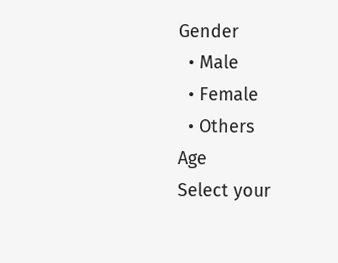Gender
  • Male
  • Female
  • Others
Age
Select your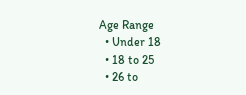Age Range
  • Under 18
  • 18 to 25
  • 26 to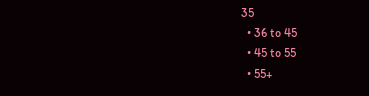35
  • 36 to 45
  • 45 to 55
  • 55+